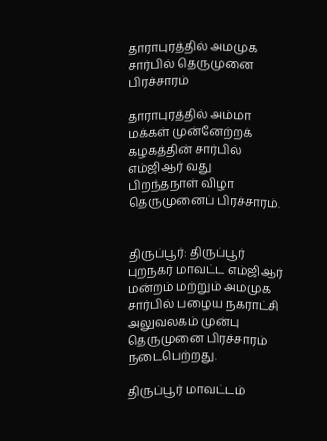தாராபுரத்தில் அமமுக சார்பில் தெருமுனை பிரச்சாரம்

தாராபுரத்தில் அம்மா மக்கள் முன்னேற்றக் கழகத்தின் சார்பில் எம்ஜிஆர் வது பிறந்தநாள் விழா தெருமுனைப் பிரச்சாரம்.


திருப்பூர்: திருப்பூர் புறநகர் மாவட்ட எம்ஜிஆர் மன்றம் மற்றும் அமமுக சார்பில் பழைய நகராட்சி அலுவலகம் முன்பு தெருமுனை பிரச்சாரம் நடைபெற்றது.

திருப்பூர் மாவட்டம்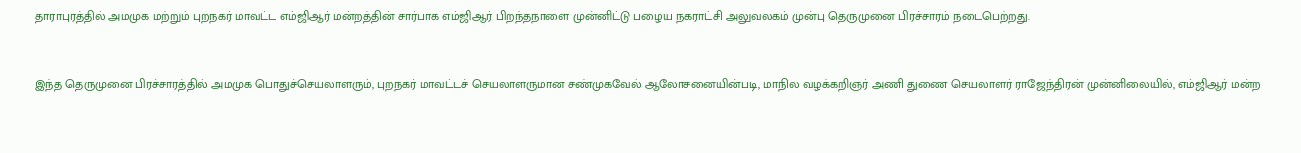தாராபுரத்தில் அமமுக மற்றும் புறநகர் மாவட்ட எம்ஜிஆர் மன்றத்தின் சார்பாக எம்ஜிஆர் பிறந்தநாளை முன்னிட்டு பழைய நகராட்சி அலுவலகம் முன்பு தெருமுனை பிரச்சாரம் நடைபெற்றது.



இந்த தெருமுனை பிரச்சாரத்தில் அமமுக பொதுச்செயலாளரும், புறநகர் மாவட்டச் செயலாளருமான சண்முகவேல் ஆலோசனையின்படி, மாநில வழக்கறிஞர் அணி துணை செயலாளர் ராஜேந்திரன் முன்னிலையில், எம்ஜிஆர் மன்ற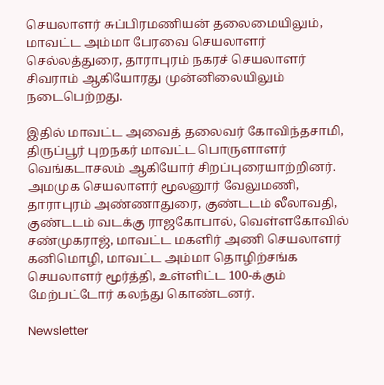செயலாளர் சுப்பிரமணியன் தலைமையிலும், மாவட்ட அம்மா பேரவை செயலாளர் செல்லத்துரை, தாராபுரம் நகரச் செயலாளர் சிவராம் ஆகியோரது முன்னிலையிலும் நடைபெற்றது.

இதில் மாவட்ட அவைத் தலைவர் கோவிந்தசாமி, திருப்பூர் புறநகர் மாவட்ட பொருளாளர் வெங்கடாசலம் ஆகியோர் சிறப்புரையாற்றினர். அமமுக செயலாளர் மூலனூர் வேலுமணி, தாராபுரம் அண்ணாதுரை, குண்டடம் லீலாவதி, குண்டடம் வடக்கு ராஜகோபால், வெள்ளகோவில் சண்முகராஜ், மாவட்ட மகளிர் அணி செயலாளர் கனிமொழி, மாவட்ட அம்மா தொழிற்சங்க செயலாளர் மூர்த்தி, உள்ளிட்ட 100-க்கும் மேற்பட்டோர் கலந்து கொண்டனர்.

Newsletter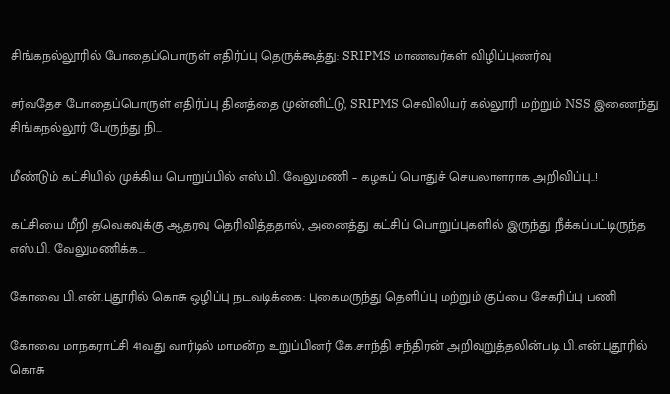சிங்கநல்லூரில் போதைப்பொருள் எதிர்ப்பு தெருக்கூத்து: SRIPMS மாணவர்கள் விழிப்புணர்வு

சர்வதேச போதைப்பொருள் எதிர்ப்பு தினத்தை முன்னிட்டு, SRIPMS செவிலியர் கல்லூரி மற்றும் NSS இணைந்து சிங்கநல்லூர் பேருந்து நி...

மீண்டும் கட்சியில் முக்கிய பொறுப்பில் எஸ்.பி. வேலுமணி – கழகப் பொதுச் செயலாளராக அறிவிப்பு..!

கட்சியை மீறி தவெகவுக்கு ஆதரவு தெரிவித்ததால், அனைத்து கட்சிப் பொறுப்புகளில் இருந்து நீக்கப்பட்டிருந்த எஸ்.பி. வேலுமணிக்க...

கோவை பி.என்.புதூரில் கொசு ஒழிப்பு நடவடிக்கை: புகைமருந்து தெளிப்பு மற்றும் குப்பை சேகரிப்பு பணி

கோவை மாநகராட்சி 41வது வார்டில் மாமன்ற உறுப்பினர் கே.சாந்தி சந்திரன் அறிவுறுத்தலின்படி பி.என்.புதூரில் கொசு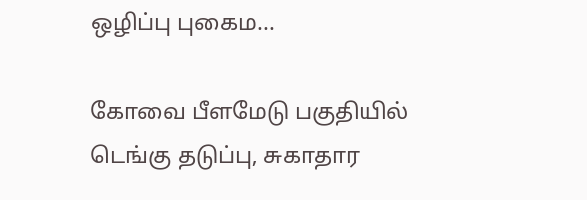ஒழிப்பு புகைம...

கோவை பீளமேடு பகுதியில் டெங்கு தடுப்பு, சுகாதார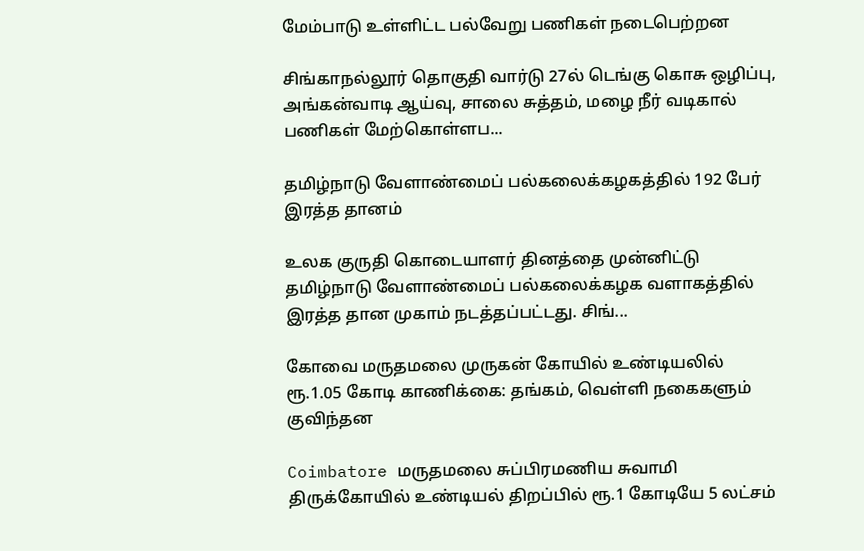மேம்பாடு உள்ளிட்ட பல்வேறு பணிகள் நடைபெற்றன

சிங்காநல்லூர் தொகுதி வார்டு 27ல் டெங்கு கொசு ஒழிப்பு, அங்கன்வாடி ஆய்வு, சாலை சுத்தம், மழை நீர் வடிகால் பணிகள் மேற்கொள்ளப...

தமிழ்நாடு வேளாண்மைப் பல்கலைக்கழகத்தில் 192 பேர் இரத்த தானம்

உலக குருதி கொடையாளர் தினத்தை முன்னிட்டு தமிழ்நாடு வேளாண்மைப் பல்கலைக்கழக வளாகத்தில் இரத்த தான முகாம் நடத்தப்பட்டது. சிங்...

கோவை மருதமலை முருகன் கோயில் உண்டியலில் ரூ.1.05 கோடி காணிக்கை: தங்கம், வெள்ளி நகைகளும் குவிந்தன

Coimbatore மருதமலை சுப்பிரமணிய சுவாமி திருக்கோயில் உண்டியல் திறப்பில் ரூ.1 கோடியே 5 லட்சம்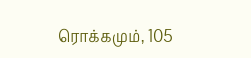ரொக்கமும், 105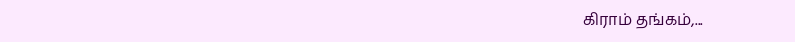கிராம் தங்கம்,...